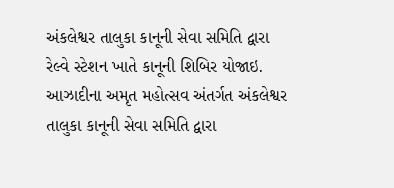અંકલેશ્વર તાલુકા કાનૂની સેવા સમિતિ દ્વારા રેલ્વે સ્ટેશન ખાતે કાનૂની શિબિર યોજાઇ.
આઝાદીના અમૃત મહોત્સવ અંતર્ગત અંકલેશ્વર તાલુકા કાનૂની સેવા સમિતિ દ્વારા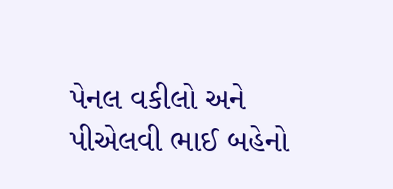પેનલ વકીલો અને પીએલવી ભાઈ બહેનો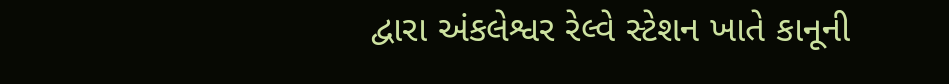દ્વારા અંકલેશ્વર રેલ્વે સ્ટેશન ખાતે કાનૂની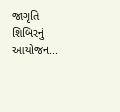જાગૃતિ શિબિરનું આયોજન...